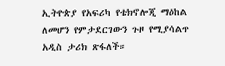ኢትዮጵያ የአፍሪካ የቴክኖሎጂ ማዕከል ለመሆን የምታደርገውን ጉዞ የሚያሳልጥ አዲስ ታሪክ ጽፋለች።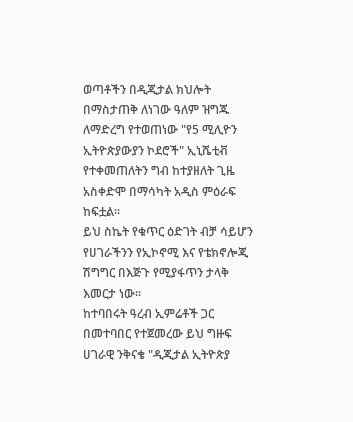ወጣቶችን በዲጂታል ክህሎት በማስታጠቅ ለነገው ዓለም ዝግጁ ለማድረግ የተወጠነው "የ5 ሚሊዮን ኢትዮጵያውያን ኮደሮች" ኢኒሼቲቭ የተቀመጠለትን ግብ ከተያዘለት ጊዜ አስቀድሞ በማሳካት አዲስ ምዕራፍ ከፍቷል።
ይህ ስኬት የቁጥር ዕድገት ብቻ ሳይሆን የሀገራችንን የኢኮኖሚ እና የቴክኖሎጂ ሽግግር በእጅጉ የሚያፋጥን ታላቅ እመርታ ነው።
ከተባበሩት ዓረብ ኢምሬቶች ጋር በመተባበር የተጀመረው ይህ ግዙፍ ሀገራዊ ንቅናቄ "ዲጂታል ኢትዮጵያ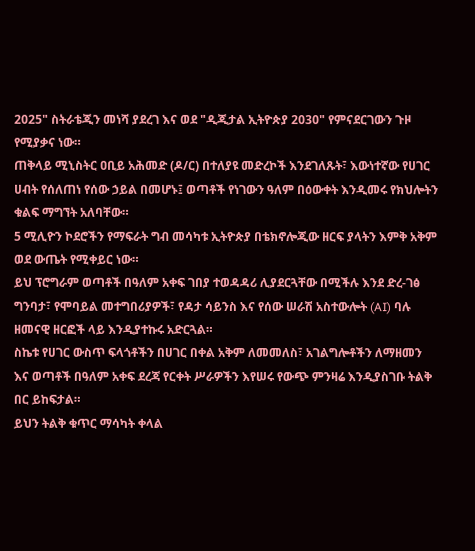2025" ስትራቴጂን መነሻ ያደረገ እና ወደ "ዲጂታል ኢትዮጵያ 2030" የምናደርገውን ጉዞ የሚያቃና ነው።
ጠቅላይ ሚኒስትር ዐቢይ አሕመድ (ዶ/ር) በተለያዩ መድረኮች እንደገለጹት፣ እውነተኛው የሀገር ሀብት የሰለጠነ የሰው ኃይል በመሆኑ፤ ወጣቶች የነገውን ዓለም በዕውቀት እንዲመሩ የክህሎትን ቁልፍ ማግኘት አለባቸው።
5 ሚሊዮን ኮደሮችን የማፍራት ግብ መሳካቱ ኢትዮጵያ በቴክኖሎጂው ዘርፍ ያላትን እምቅ አቅም ወደ ውጤት የሚቀይር ነው።
ይህ ፕሮግራም ወጣቶች በዓለም አቀፍ ገበያ ተወዳዳሪ ሊያደርጓቸው በሚችሉ እንደ ድረ-ገፅ ግንባታ፣ የሞባይል መተግበሪያዎች፣ የዳታ ሳይንስ እና የሰው ሠራሽ አስተውሎት (AI) ባሉ ዘመናዊ ዘርፎች ላይ እንዲያተኩሩ አድርጓል።
ስኬቱ የሀገር ውስጥ ፍላጎቶችን በሀገር በቀል አቅም ለመመለስ፣ አገልግሎቶችን ለማዘመን እና ወጣቶች በዓለም አቀፍ ደረጃ የርቀት ሥራዎችን እየሠሩ የውጭ ምንዛሬ እንዲያስገቡ ትልቅ በር ይከፍታል።
ይህን ትልቅ ቁጥር ማሳካት ቀላል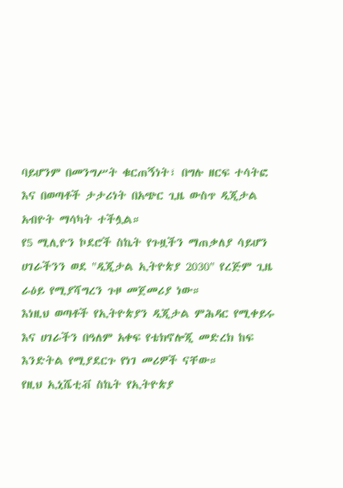ባይሆንም በመንግሥት ቁርጠኝነት፣ በግሉ ዘርፍ ተሳትፎ እና በወጣቶች ታታሪነት በአጭር ጊዜ ውስጥ ዲጂታል አብዮት ማሳካት ተችሏል።
የ5 ሚሊዮን ኮደሮች ስኬት የጉዟችን ማጠቃለያ ሳይሆን ሀገራችንን ወደ "ዲጂታል ኢትዮጵያ 2030" የረጅም ጊዜ ራዕይ የሚያሻግረን ጉዞ መጀመሪያ ነው።
እነዚህ ወጣቶች የኢትዮጵያን ዲጂታል ምሕዳር የሚቀይሩ እና ሀገራችን በዓለም አቀፍ የቴክኖሎጂ መድረክ ከፍ እንድትል የሚያደርጉ የነገ መሪዎች ናቸው።
የዚህ ኢኒሼቲቭ ስኬት የኢትዮጵያ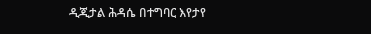ዲጂታል ሕዳሴ በተግባር እየታየ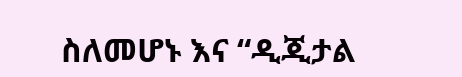ስለመሆኑ እና “ዲጂታል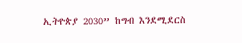ኢትዮጵያ 2030” ከግብ እንደሚደርስ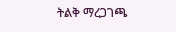ትልቅ ማረጋገጫ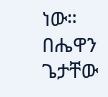ነው።
በሔዋን ጌታቸው